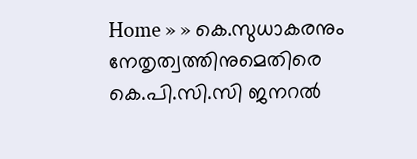Home » » കെ.സുധാകരനും നേതൃത്വത്തിനുമെതിരെ കെ.പി.സി.സി ജനറല്‍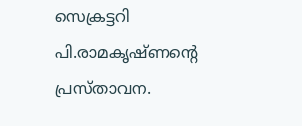സെക്രട്ടറി പി.രാമകൃഷ്ണന്റെ പ്രസ്താവന.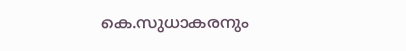കെ.സുധാകരനും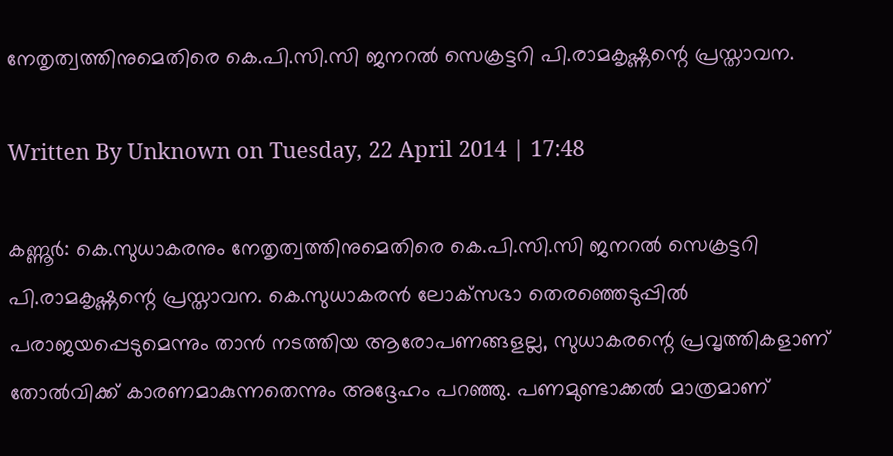നേതൃത്വത്തിനുമെതിരെ കെ.പി.സി.സി ജനറല്‍ സെക്രട്ടറി പി.രാമകൃഷ്ണന്റെ പ്രസ്താവന.

Written By Unknown on Tuesday, 22 April 2014 | 17:48

കണ്ണൂര്‍: കെ.സുധാകരനും നേതൃത്വത്തിനുമെതിരെ കെ.പി.സി.സി ജനറല്‍ സെക്രട്ടറി പി.രാമകൃഷ്ണന്റെ പ്രസ്താവന. കെ.സുധാകരന്‍ ലോക്‌സഭാ തെരഞ്ഞെടുപ്പില്‍ പരാജയപ്പെടുമെന്നും താന്‍ നടത്തിയ ആരോപണങ്ങളല്ല, സുധാകരന്റെ പ്രവൃത്തികളാണ് തോല്‍വിക്ക് കാരണമാകുന്നതെന്നും അദ്ദേഹം പറഞ്ഞു. പണമുണ്ടാക്കല്‍ മാത്രമാണ്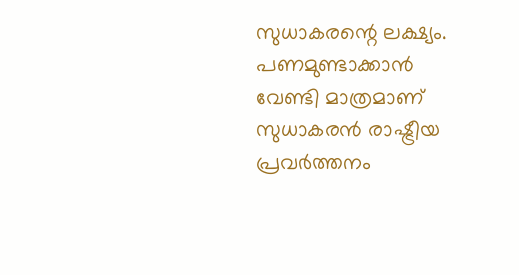സുധാകരന്റെ ലക്ഷ്യം. പണമുണ്ടാക്കാന്‍ വേണ്ടി മാത്രമാണ് സുധാകരന്‍ രാഷ്ട്രീയ പ്രവര്‍ത്തനം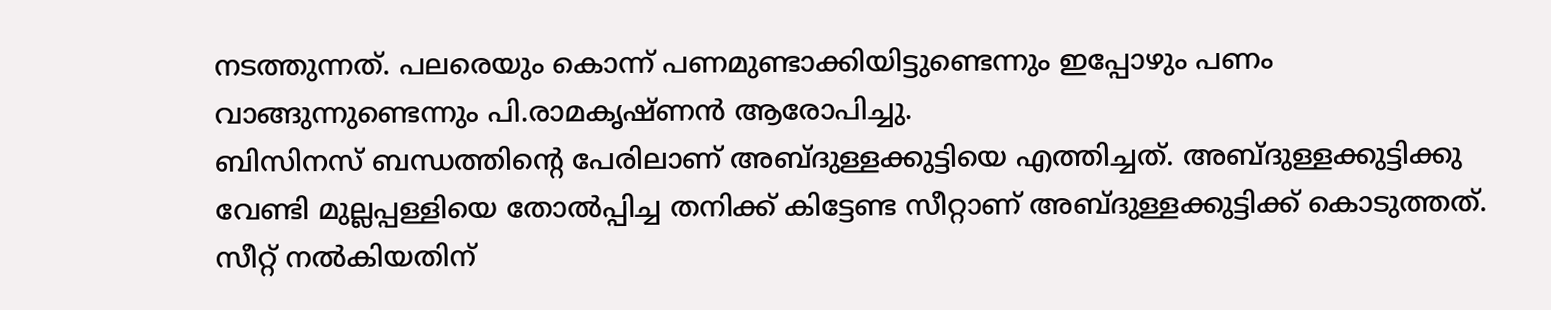നടത്തുന്നത്. പലരെയും കൊന്ന് പണമുണ്ടാക്കിയിട്ടുണ്ടെന്നും ഇപ്പോഴും പണം വാങ്ങുന്നുണ്ടെന്നും പി.രാമകൃഷ്ണന്‍ ആരോപിച്ചു.
ബിസിനസ് ബന്ധത്തിന്റെ പേരിലാണ് അബ്ദുള്ളക്കുട്ടിയെ എത്തിച്ചത്. അബ്ദുള്ളക്കുട്ടിക്കു വേണ്ടി മുല്ലപ്പള്ളിയെ തോല്‍പ്പിച്ച തനിക്ക് കിട്ടേണ്ട സീറ്റാണ് അബ്ദുള്ളക്കുട്ടിക്ക് കൊടുത്തത്. സീറ്റ് നല്‍കിയതിന്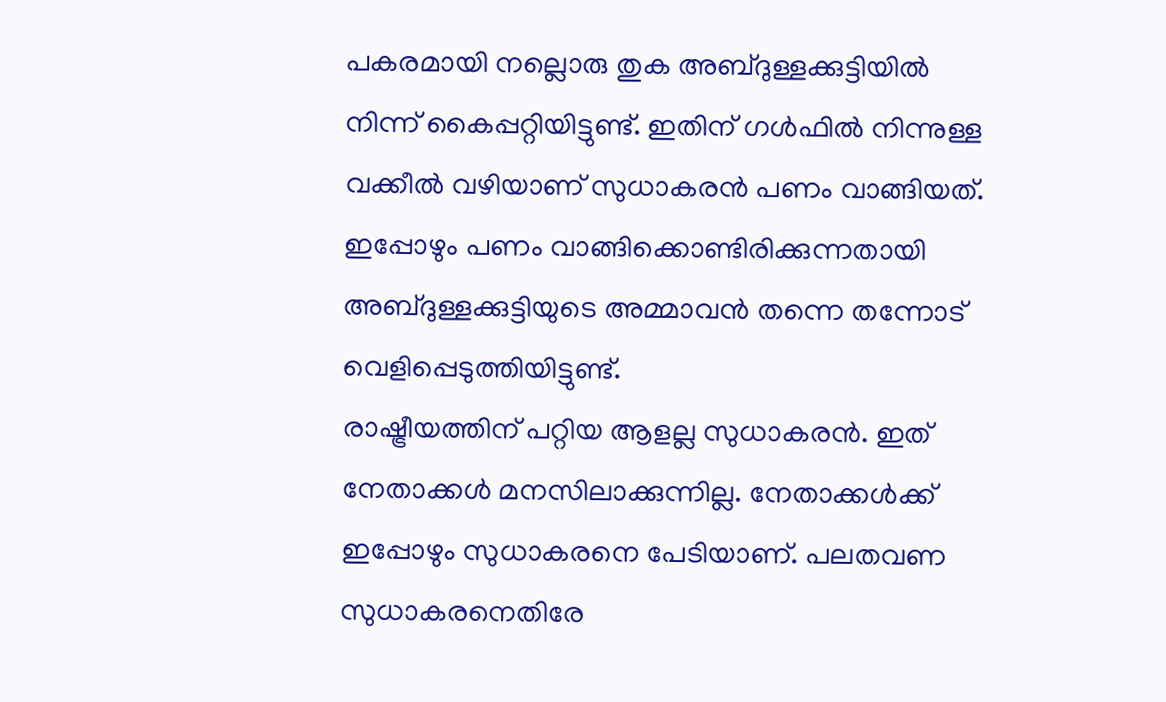പകരമായി നല്ലൊരു തുക അബ്ദുള്ളക്കുട്ടിയില്‍ നിന്ന് കൈപ്പറ്റിയിട്ടുണ്ട്. ഇതിന് ഗള്‍ഫില്‍ നിന്നുള്ള വക്കീല്‍ വഴിയാണ് സുധാകരന്‍ പണം വാങ്ങിയത്. ഇപ്പോഴും പണം വാങ്ങിക്കൊണ്ടിരിക്കുന്നതായി അബ്ദുള്ളക്കുട്ടിയുടെ അമ്മാവന്‍ തന്നെ തന്നോട് വെളിപ്പെടുത്തിയിട്ടുണ്ട്.
രാഷ്ട്രീയത്തിന് പറ്റിയ ആളല്ല സുധാകരന്‍. ഇത് നേതാക്കള്‍ മനസിലാക്കുന്നില്ല. നേതാക്കള്‍ക്ക് ഇപ്പോഴും സുധാകരനെ പേടിയാണ്. പലതവണ സുധാകരനെതിരേ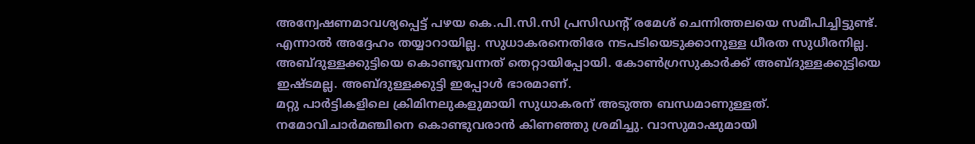അന്വേഷണമാവശ്യപ്പെട്ട് പഴയ കെ.പി.സി.സി പ്രസിഡന്റ് രമേശ് ചെന്നിത്തലയെ സമീപിച്ചിട്ടുണ്ട്. എന്നാല്‍ അദ്ദേഹം തയ്യാറായില്ല. സുധാകരനെതിരേ നടപടിയെടുക്കാനുള്ള ധീരത സുധീരനില്ല. അബ്ദുള്ളക്കുട്ടിയെ കൊണ്ടുവന്നത് തെറ്റായിപ്പോയി. കോണ്‍ഗ്രസുകാര്‍ക്ക് അബ്ദുള്ളക്കുട്ടിയെ ഇഷ്ടമല്ല. അബ്ദുള്ളക്കുട്ടി ഇപ്പോള്‍ ഭാരമാണ്.
മറ്റു പാര്‍ട്ടികളിലെ ക്രിമിനലുകളുമായി സുധാകരന് അടുത്ത ബന്ധമാണുള്ളത്. നമോവിചാര്‍മഞ്ചിനെ കൊണ്ടുവരാന്‍ കിണഞ്ഞു ശ്രമിച്ചു. വാസുമാഷുമായി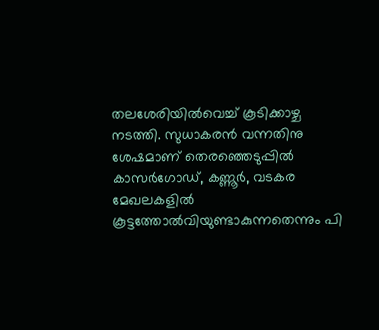തലശേരിയില്‍വെച്ച് കൂടിക്കാഴ്ച നടത്തി. സുധാകരന്‍ വന്നതിനു ശേഷമാണ് തെരഞ്ഞെടുപ്പില്‍ കാസര്‍ഗോഡ്, കണ്ണൂര്‍, വടകര മേഖലകളില്‍ കൂട്ടത്തോല്‍വിയുണ്ടാകുന്നതെന്നും പി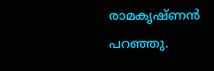രാമകൃഷ്ണന്‍ പറഞ്ഞു.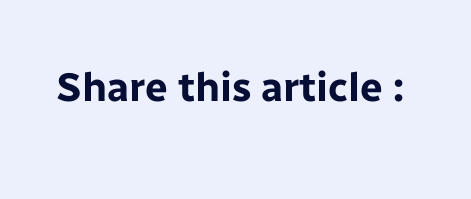Share this article :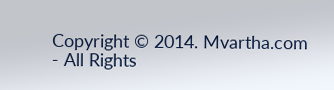Copyright © 2014. Mvartha.com - All Rights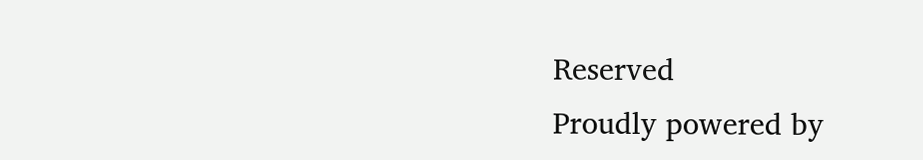Reserved
Proudly powered by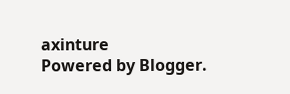axinture
Powered by Blogger.